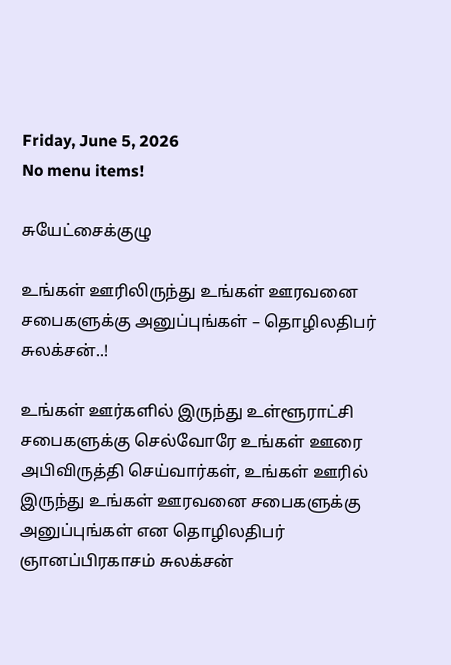Friday, June 5, 2026
No menu items!

சுயேட்சைக்குழு

உங்கள் ஊரிலிருந்து உங்கள் ஊரவனை சபைகளுக்கு அனுப்புங்கள் – தொழிலதிபர் சுலக்சன்..!

உங்கள் ஊர்களில் இருந்து உள்ளூராட்சி சபைகளுக்கு செல்வோரே உங்கள் ஊரை அபிவிருத்தி செய்வார்கள், உங்கள் ஊரில் இருந்து உங்கள் ஊரவனை சபைகளுக்கு அனுப்புங்கள் என தொழிலதிபர் ஞானப்பிரகாசம் சுலக்சன்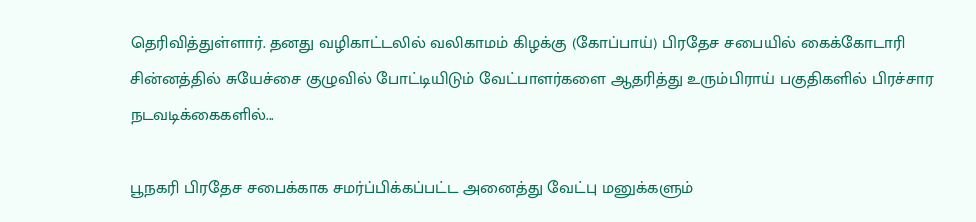தெரிவித்துள்ளார். தனது வழிகாட்டலில் வலிகாமம் கிழக்கு (கோப்பாய்) பிரதேச சபையில் கைக்கோடாரி சின்னத்தில் சுயேச்சை குழுவில் போட்டியிடும் வேட்பாளர்களை ஆதரித்து உரும்பிராய் பகுதிகளில் பிரச்சார நடவடிக்கைகளில்...

பூநகரி பிரதேச சபைக்காக சமர்ப்பிக்கப்பட்ட அனைத்து வேட்பு மனுக்களும்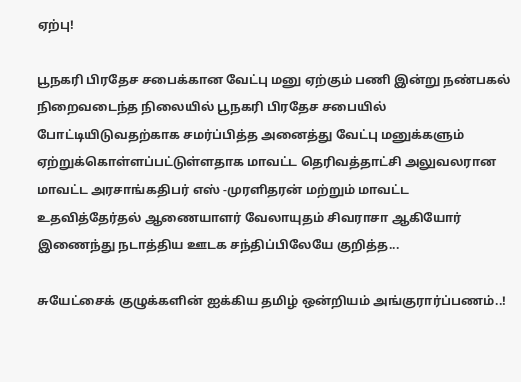ஏற்பு!

பூநகரி பிரதேச சபைக்கான வேட்பு மனு ஏற்கும் பணி இன்று நண்பகல் நிறைவடைந்த நிலையில் பூநகரி பிரதேச சபையில் போட்டியிடுவதற்காக சமர்ப்பித்த அனைத்து வேட்பு மனுக்களும் ஏற்றுக்கொள்ளப்பட்டுள்ளதாக மாவட்ட தெரிவத்தாட்சி அலுவலரான மாவட்ட அரசாங்கதிபர் எஸ் -முரளிதரன் மற்றும் மாவட்ட உதவித்தேர்தல் ஆணையாளர் வேலாயுதம் சிவராசா ஆகியோர் இணைந்து நடாத்திய ஊடக சந்திப்பிலேயே குறித்த...

சுயேட்சைக் குழுக்களின் ஐக்கிய தமிழ் ஒன்றியம் அங்குரார்ப்பணம்..!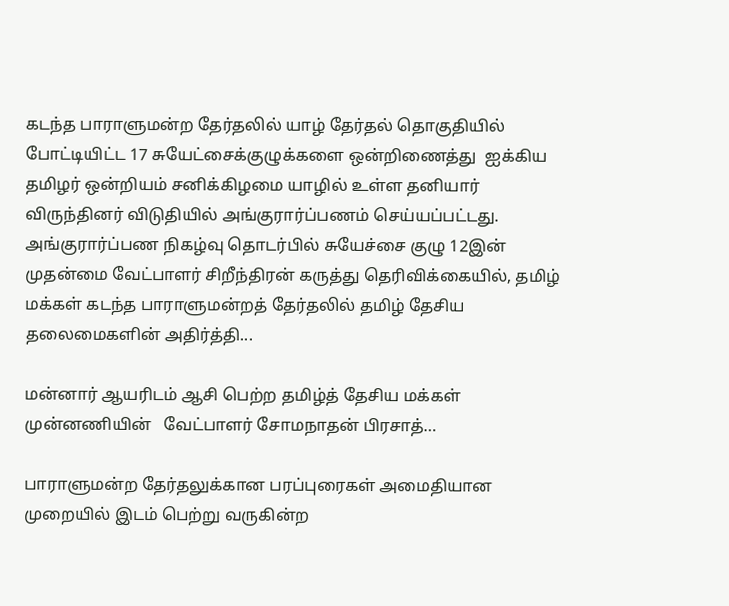கடந்த பாராளுமன்ற தேர்தலில் யாழ் தேர்தல் தொகுதியில் போட்டியிட்ட 17 சுயேட்சைக்குழுக்களை ஒன்றிணைத்து  ஐக்கிய தமிழர் ஒன்றியம் சனிக்கிழமை யாழில் உள்ள தனியார் விருந்தினர் விடுதியில் அங்குரார்ப்பணம் செய்யப்பட்டது. அங்குரார்ப்பண நிகழ்வு தொடர்பில் சுயேச்சை குழு 12இன் முதன்மை வேட்பாளர் சிறீந்திரன் கருத்து தெரிவிக்கையில், தமிழ் மக்கள் கடந்த பாராளுமன்றத் தேர்தலில் தமிழ் தேசிய தலைமைகளின் அதிர்த்தி...

மன்னார் ஆயரிடம் ஆசி பெற்ற தமிழ்த் தேசிய மக்கள் முன்னணியின்   வேட்பாளர் சோமநாதன் பிரசாத்…

பாராளுமன்ற தேர்தலுக்கான பரப்புரைகள் அமைதியான முறையில் இடம் பெற்று வருகின்ற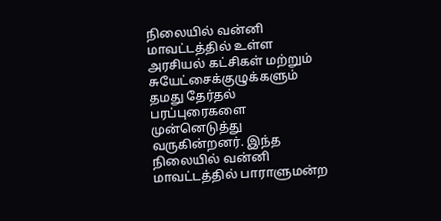நிலையில் வன்னி மாவட்டத்தில் உள்ள அரசியல் கட்சிகள் மற்றும் சுயேட்சைக்குழுக்களும் தமது தேர்தல் பரப்புரைகளை முன்னெடுத்து வருகின்றனர். இந்த நிலையில் வன்னி மாவட்டத்தில் பாராளுமன்ற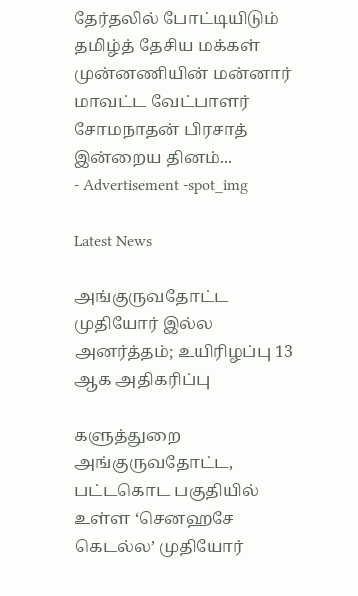தேர்தலில் போட்டியிடும்   தமிழ்த் தேசிய மக்கள் முன்னணியின் மன்னார் மாவட்ட வேட்பாளர் சோமநாதன் பிரசாத் இன்றைய தினம்...
- Advertisement -spot_img

Latest News

அங்குருவதோட்ட முதியோர் இல்ல அனர்த்தம்; உயிரிழப்பு 13 ஆக அதிகரிப்பு

களுத்துறை அங்குருவதோட்ட, பட்டகொட பகுதியில் உள்ள ‘செனஹசே கெடல்ல’ முதியோர்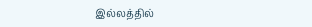இல்லத்தில்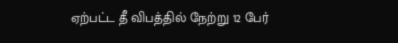ஏற்பட்ட தீ விபத்தில் நேற்று 12 பேர்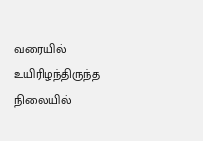வரையில் உயிரிழந்திருந்த நிலையில்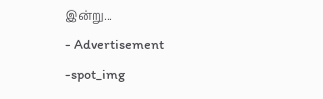இன்று...
- Advertisement -spot_img